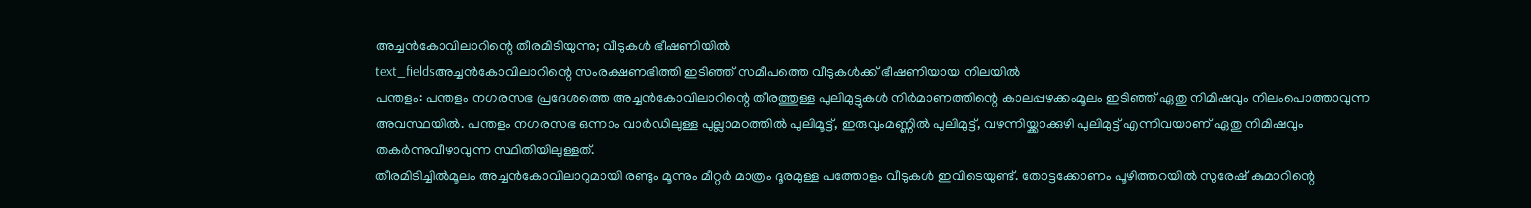അച്ചൻകോവിലാറിന്റെ തീരമിടിയുന്നു; വീടുകൾ ഭീഷണിയിൽ
text_fieldsഅച്ചൻകോവിലാറിന്റെ സംരക്ഷണഭിത്തി ഇടിഞ്ഞ് സമീപത്തെ വീടുകൾക്ക് ഭീഷണിയായ നിലയിൽ
പന്തളം: പന്തളം നഗരസഭ പ്രദേശത്തെ അച്ചൻകോവിലാറിന്റെ തീരത്തുള്ള പുലിമുട്ടുകൾ നിർമാണത്തിന്റെ കാലപ്പഴക്കംമൂലം ഇടിഞ്ഞ് ഏതു നിമിഷവും നിലംപൊത്താവുന്ന അവസ്ഥയിൽ. പന്തളം നഗരസഭ ഒന്നാം വാർഡിലുള്ള പുല്ലാമഠത്തിൽ പുലിമൂട്ട്, ഇരുവുംമണ്ണിൽ പുലിമുട്ട്, വഴന്നിയ്ക്കാക്കുഴി പുലിമുട്ട് എന്നിവയാണ് ഏതു നിമിഷവും തകർന്നുവീഴാവുന്ന സ്ഥിതിയിലുള്ളത്.
തീരമിടിച്ചിൽമൂലം അച്ചൻകോവിലാറുമായി രണ്ടും മൂന്നും മീറ്റർ മാത്രം ദൂരമുള്ള പത്തോളം വീടുകൾ ഇവിടെയുണ്ട്. തോട്ടക്കോണം പൂഴിത്തറയിൽ സുരേഷ് കുമാറിന്റെ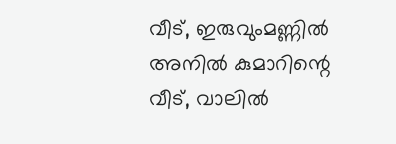വീട്, ഇരുവുംമണ്ണിൽ അനിൽ കുമാറിന്റെ വീട്, വാലിൽ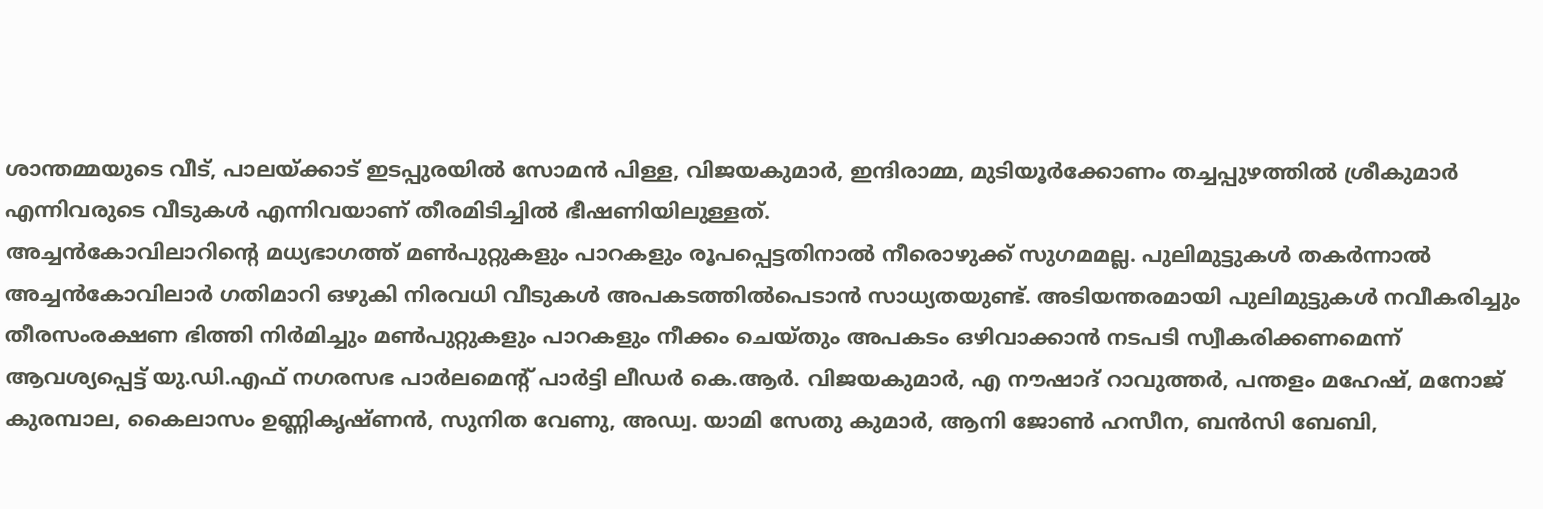ശാന്തമ്മയുടെ വീട്, പാലയ്ക്കാട് ഇടപ്പുരയിൽ സോമൻ പിള്ള, വിജയകുമാർ, ഇന്ദിരാമ്മ, മുടിയൂർക്കോണം തച്ചപ്പുഴത്തിൽ ശ്രീകുമാർ എന്നിവരുടെ വീടുകൾ എന്നിവയാണ് തീരമിടിച്ചിൽ ഭീഷണിയിലുള്ളത്.
അച്ചൻകോവിലാറിന്റെ മധ്യഭാഗത്ത് മൺപുറ്റുകളും പാറകളും രൂപപ്പെട്ടതിനാൽ നീരൊഴുക്ക് സുഗമമല്ല. പുലിമുട്ടുകൾ തകർന്നാൽ അച്ചൻകോവിലാർ ഗതിമാറി ഒഴുകി നിരവധി വീടുകൾ അപകടത്തിൽപെടാൻ സാധ്യതയുണ്ട്. അടിയന്തരമായി പുലിമുട്ടുകൾ നവീകരിച്ചും തീരസംരക്ഷണ ഭിത്തി നിർമിച്ചും മൺപുറ്റുകളും പാറകളും നീക്കം ചെയ്തും അപകടം ഒഴിവാക്കാൻ നടപടി സ്വീകരിക്കണമെന്ന് ആവശ്യപ്പെട്ട് യു.ഡി.എഫ് നഗരസഭ പാർലമെന്റ് പാർട്ടി ലീഡർ കെ.ആർ. വിജയകുമാർ, എ നൗഷാദ് റാവുത്തർ, പന്തളം മഹേഷ്, മനോജ് കുരമ്പാല, കൈലാസം ഉണ്ണികൃഷ്ണൻ, സുനിത വേണു, അഡ്വ. യാമി സേതു കുമാർ, ആനി ജോൺ ഹസീന, ബൻസി ബേബി,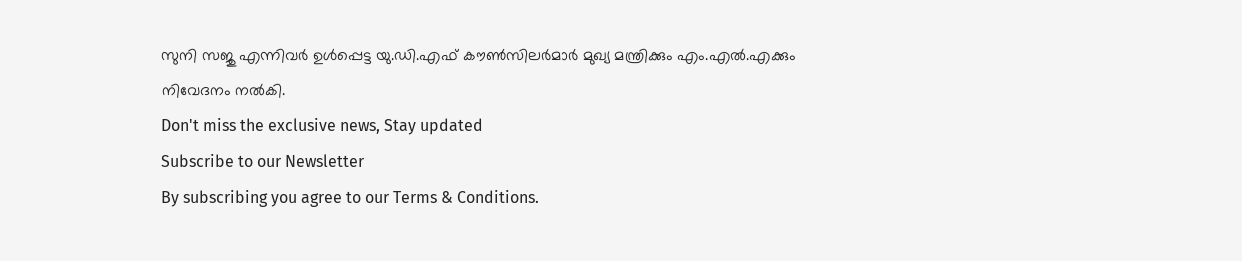സുനി സജു എന്നിവർ ഉൾപ്പെട്ട യു.ഡി.എഫ് കൗൺസിലർമാർ മുഖ്യ മന്ത്രിക്കും എം.എൽ.എക്കും നിവേദനം നൽകി.
Don't miss the exclusive news, Stay updated
Subscribe to our Newsletter
By subscribing you agree to our Terms & Conditions.